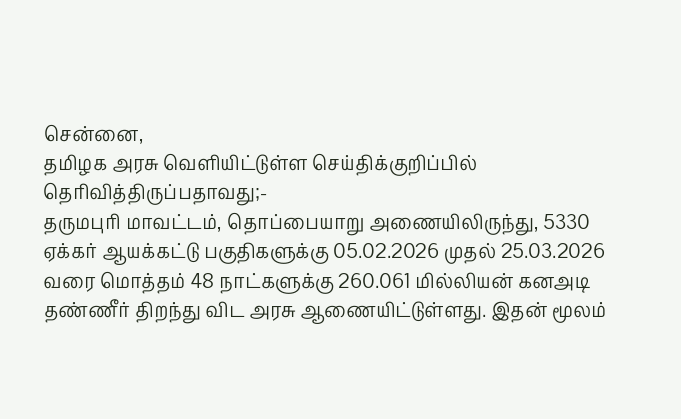சென்னை,
தமிழக அரசு வெளியிட்டுள்ள செய்திக்குறிப்பில் தெரிவித்திருப்பதாவது;-
தருமபுரி மாவட்டம், தொப்பையாறு அணையிலிருந்து, 5330 ஏக்கர் ஆயக்கட்டு பகுதிகளுக்கு 05.02.2026 முதல் 25.03.2026 வரை மொத்தம் 48 நாட்களுக்கு 260.061 மில்லியன் கனஅடி தண்ணீர் திறந்து விட அரசு ஆணையிட்டுள்ளது. இதன் மூலம்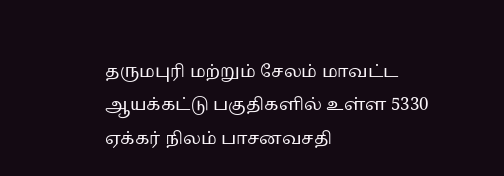தருமபுரி மற்றும் சேலம் மாவட்ட ஆயக்கட்டு பகுதிகளில் உள்ள 5330 ஏக்கர் நிலம் பாசனவசதி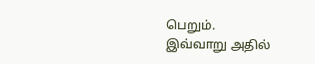பெறும்.
இவ்வாறு அதில்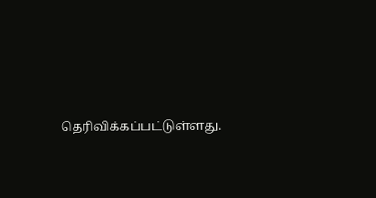தெரிவிக்கப்பட்டுள்ளது.